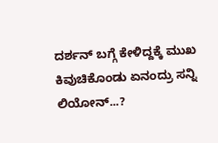ದರ್ಶನ್ ಬಗ್ಗೆ ಕೇಳಿದ್ದಕ್ಕೆ ಮುಖ ಕಿವುಚಿಕೊಂಡು ಏನಂದ್ರು ಸನ್ನಿ ಲಿಯೋನ್...?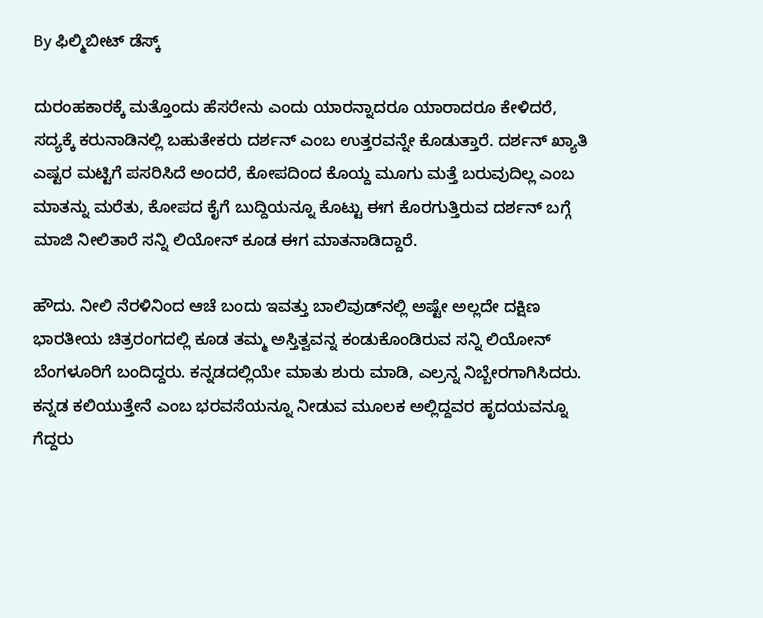By ಫಿಲ್ಮಿಬೀಟ್ ಡೆಸ್ಕ್

ದುರಂಹಕಾರಕ್ಕೆ ಮತ್ತೊಂದು ಹೆಸರೇನು ಎಂದು ಯಾರನ್ನಾದರೂ ಯಾರಾದರೂ ಕೇಳಿದರೆ, ಸದ್ಯಕ್ಕೆ ಕರುನಾಡಿನಲ್ಲಿ ಬಹುತೇಕರು ದರ್ಶನ್ ಎಂಬ ಉತ್ತರವನ್ನೇ ಕೊಡುತ್ತಾರೆ. ದರ್ಶನ್ ಖ್ಯಾತಿ ಎಷ್ಟರ ಮಟ್ಟಿಗೆ ಪಸರಿಸಿದೆ ಅಂದರೆ, ಕೋಪದಿಂದ ಕೊಯ್ದ ಮೂಗು ಮತ್ತೆ ಬರುವುದಿಲ್ಲ ಎಂಬ ಮಾತನ್ನು ಮರೆತು, ಕೋಪದ ಕೈಗೆ ಬುದ್ದಿಯನ್ನೂ ಕೊಟ್ಟು ಈಗ ಕೊರಗುತ್ತಿರುವ ದರ್ಶನ್‌ ಬಗ್ಗೆ ಮಾಜಿ ನೀಲಿತಾರೆ ಸನ್ನಿ ಲಿಯೋನ್ ಕೂಡ ಈಗ ಮಾತನಾಡಿದ್ದಾರೆ.

ಹೌದು. ನೀಲಿ ನೆರಳಿನಿಂದ ಆಚೆ ಬಂದು ಇವತ್ತು ಬಾಲಿವುಡ್‌ನಲ್ಲಿ ಅಷ್ಟೇ ಅಲ್ಲದೇ ದಕ್ಷಿಣ ಭಾರತೀಯ ಚಿತ್ರರಂಗದಲ್ಲಿ ಕೂಡ ತಮ್ಮ ಅಸ್ತಿತ್ವವನ್ನ ಕಂಡುಕೊಂಡಿರುವ ಸನ್ನಿ ಲಿಯೋನ್ ಬೆಂಗಳೂರಿಗೆ ಬಂದಿದ್ದರು. ಕನ್ನಡದಲ್ಲಿಯೇ ಮಾತು ಶುರು ಮಾಡಿ, ಎಲ್ರನ್ನ ನಿಬ್ಬೇರಗಾಗಿಸಿದರು. ಕನ್ನಡ ಕಲಿಯುತ್ತೇನೆ ಎಂಬ ಭರವಸೆಯನ್ನೂ ನೀಡುವ ಮೂಲಕ ಅಲ್ಲಿದ್ದವರ ಹೃದಯವನ್ನೂ ಗೆದ್ದರು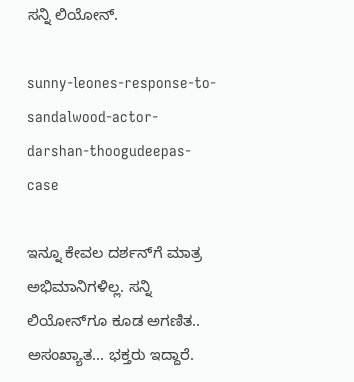ಸನ್ನಿ ಲಿಯೋನ್.

sunny-leones-response-to-sandalwood-actor-darshan-thoogudeepas-case

ಇನ್ನೂ ಕೇವಲ ದರ್ಶನ್‌ಗೆ ಮಾತ್ರ ಅಭಿಮಾನಿಗಳಿಲ್ಲ. ಸನ್ನಿ ಲಿಯೋನ್‌ಗೂ ಕೂಡ ಅಗಣಿತ.. ಅಸಂಖ್ಯಾತ... ಭಕ್ತರು ಇದ್ದಾರೆ.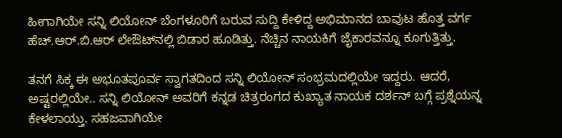ಹೀಗಾಗಿಯೇ ಸನ್ನಿ ಲಿಯೋನ್ ಬೆಂಗಳೂರಿಗೆ ಬರುವ ಸುದ್ದಿ ಕೇಳಿದ್ದ ಅಭಿಮಾನದ ಬಾವುಟ ಹೊತ್ತ ವರ್ಗ ಹೆಚ್‌.ಆರ್‌.ಬಿ.ಆರ್‌ ಲೇಔಟ್‌ನಲ್ಲಿ ಬಿಡಾರ ಹೂಡಿತ್ತು. ನೆಚ್ಚಿನ ನಾಯಕಿಗೆ ಜೈಕಾರವನ್ನೂ ಕೂಗುತ್ತಿತ್ತು.

ತನಗೆ ಸಿಕ್ಕ ಈ ಅಭೂತಪೂರ್ವ ಸ್ವಾಗತದಿಂದ ಸನ್ನಿ ಲಿಯೋನ್ ಸಂಭ್ರಮದಲ್ಲಿಯೇ ಇದ್ದರು. ಆದರೆ, ಅಷ್ಟರಲ್ಲಿಯೇ.. ಸನ್ನಿ ಲಿಯೋನ್ ಅವರಿಗೆ ಕನ್ನಡ ಚಿತ್ರರಂಗದ ಕುಖ್ಯಾತ ನಾಯಕ ದರ್ಶನ್ ಬಗ್ಗೆ ಪ್ರಶ್ನೆಯನ್ನ ಕೇಳಲಾಯ್ತು. ಸಹಜವಾಗಿಯೇ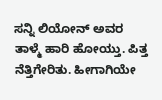ಸನ್ನಿ ಲಿಯೋನ್ ಅವರ ತಾಳ್ಮೆ ಹಾರಿ ಹೋಯ್ತು. ಪಿತ್ತ ನೆತ್ತಿಗೇರಿತು. ಹೀಗಾಗಿಯೇ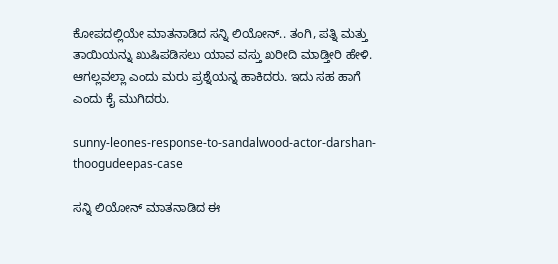ಕೋಪದಲ್ಲಿಯೇ ಮಾತನಾಡಿದ ಸನ್ನಿ ಲಿಯೋನ್.. ತಂಗಿ, ಪತ್ನಿ ಮತ್ತು ತಾಯಿಯನ್ನು ಖುಷಿಪಡಿಸಲು ಯಾವ ವಸ್ತು ಖರೀದಿ ಮಾಡ್ತೀರಿ ಹೇಳಿ. ಆಗಲ್ಲವಲ್ಲಾ ಎಂದು ಮರು ಪ್ರಶ್ನೆಯನ್ನ ಹಾಕಿದರು. ಇದು ಸಹ ಹಾಗೆ ಎಂದು ಕೈ ಮುಗಿದರು.

sunny-leones-response-to-sandalwood-actor-darshan-thoogudeepas-case

ಸನ್ನಿ ಲಿಯೋನ್ ಮಾತನಾಡಿದ ಈ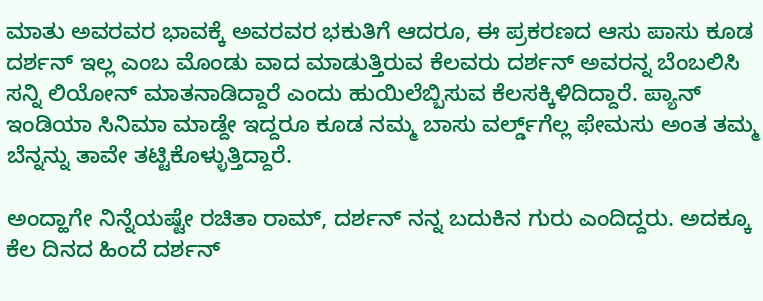ಮಾತು ಅವರವರ ಭಾವಕ್ಕೆ ಅವರವರ ಭಕುತಿಗೆ ಆದರೂ, ಈ ಪ್ರಕರಣದ ಆಸು ಪಾಸು ಕೂಡ ದರ್ಶನ್ ಇಲ್ಲ ಎಂಬ ಮೊಂಡು ವಾದ ಮಾಡುತ್ತಿರುವ ಕೆಲವರು ದರ್ಶನ್ ಅವರನ್ನ ಬೆಂಬಲಿಸಿ ಸನ್ನಿ ಲಿಯೋನ್ ಮಾತನಾಡಿದ್ದಾರೆ ಎಂದು ಹುಯಿಲೆಬ್ಬಿಸುವ ಕೆಲಸಕ್ಕಿಳಿದಿದ್ದಾರೆ. ಪ್ಯಾನ್ ಇಂಡಿಯಾ ಸಿನಿಮಾ ಮಾಡ್ದೇ ಇದ್ದರೂ ಕೂಡ ನಮ್ಮ ಬಾಸು ವರ್ಲ್ಡ್‌ಗೆಲ್ಲ ಫೇಮಸು ಅಂತ ತಮ್ಮ ಬೆನ್ನನ್ನು ತಾವೇ ತಟ್ಟಿಕೊಳ್ಳುತ್ತಿದ್ದಾರೆ.

ಅಂದ್ಹಾಗೇ ನಿನ್ನೆಯಷ್ಟೇ ರಚಿತಾ ರಾಮ್, ದರ್ಶನ್ ನನ್ನ ಬದುಕಿನ ಗುರು ಎಂದಿದ್ದರು. ಅದಕ್ಕೂ ಕೆಲ ದಿನದ ಹಿಂದೆ ದರ್ಶನ್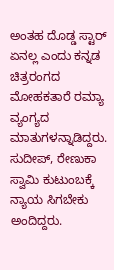ಅಂತಹ ದೊಡ್ಡ ಸ್ಟಾರ್‌ ಏನಲ್ಲ ಎಂದು ಕನ್ನಡ ಚಿತ್ರರಂಗದ ಮೋಹಕತಾರೆ ರಮ್ಯಾ ವ್ಯಂಗ್ಯದ ಮಾತುಗಳನ್ನಾಡಿದ್ದರು. ಸುದೀಪ್, ರೇಣುಕಾ ಸ್ವಾಮಿ ಕುಟುಂಬಕ್ಕೆ ನ್ಯಾಯ ಸಿಗಬೇಕು ಅಂದಿದ್ದರು.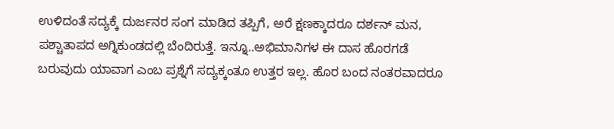ಉಳಿದಂತೆ ಸದ್ಯಕ್ಕೆ ದುರ್ಜನರ ಸಂಗ ಮಾಡಿದ ತಪ್ಪಿಗೆ, ಅರೆ ಕ್ಷಣಕ್ಕಾದರೂ ದರ್ಶನ್ ಮನ, ಪಶ್ಚಾತಾಪದ ಅಗ್ನಿಕುಂಡದಲ್ಲಿ ಬೆಂದಿರುತ್ತೆ. ಇನ್ನೂ..ಅಭಿಮಾನಿಗಳ ಈ ದಾಸ ಹೊರಗಡೆ ಬರುವುದು ಯಾವಾಗ ಎಂಬ ಪ್ರಶ್ನೆಗೆ ಸದ್ಯಕ್ಕಂತೂ ಉತ್ತರ ಇಲ್ಲ. ಹೊರ ಬಂದ ನಂತರವಾದರೂ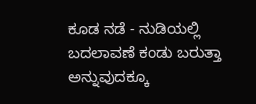ಕೂಡ ನಡೆ - ನುಡಿಯಲ್ಲಿ ಬದಲಾವಣೆ ಕಂಡು ಬರುತ್ತಾ ಅನ್ನುವುದಕ್ಕೂ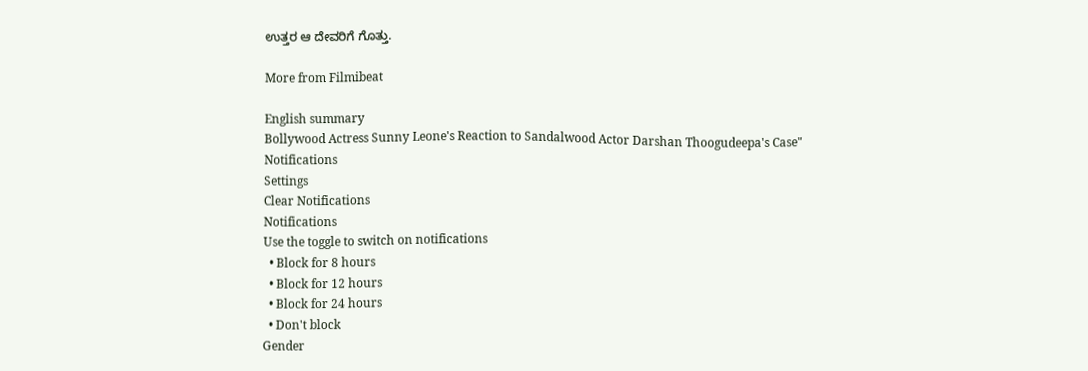ಉತ್ತರ ಆ ದೇವರಿಗೆ ಗೊತ್ತು.

More from Filmibeat

English summary
Bollywood Actress Sunny Leone's Reaction to Sandalwood Actor Darshan Thoogudeepa's Case"
Notifications
Settings
Clear Notifications
Notifications
Use the toggle to switch on notifications
  • Block for 8 hours
  • Block for 12 hours
  • Block for 24 hours
  • Don't block
Gender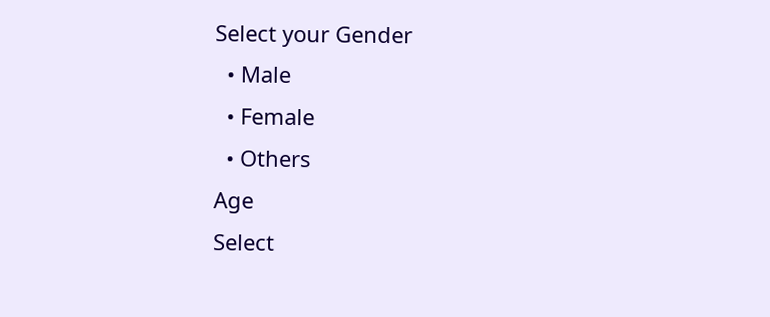Select your Gender
  • Male
  • Female
  • Others
Age
Select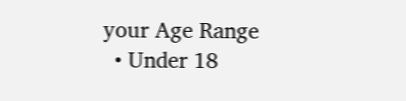your Age Range
  • Under 18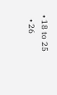• 18 to 25
  • 26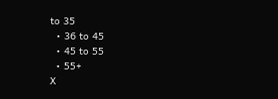to 35
  • 36 to 45
  • 45 to 55
  • 55+
X